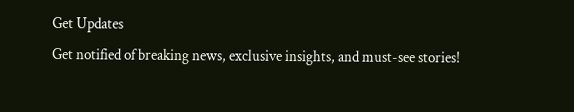Get Updates
Get notified of breaking news, exclusive insights, and must-see stories!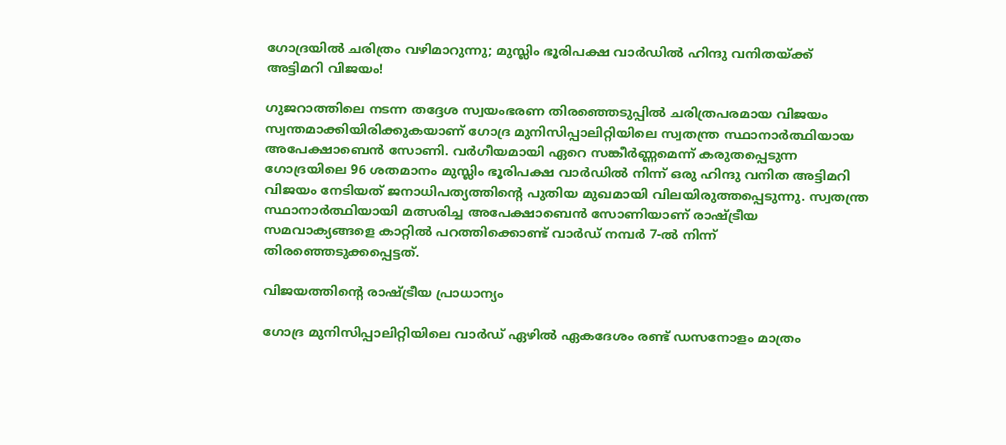ഗോദ്രയിൽ ചരിത്രം വഴിമാറുന്നു; മുസ്ലിം ഭൂരിപക്ഷ വാർഡിൽ ഹിന്ദു വനിതയ്ക്ക് അട്ടിമറി വിജയം!

ഗുജറാത്തിലെ നടന്ന തദ്ദേശ സ്വയംഭരണ തിരഞ്ഞെടുപ്പിൽ ചരിത്രപരമായ വിജയം സ്വന്തമാക്കിയിരിക്കുകയാണ് ഗോദ്ര മുനിസിപ്പാലിറ്റിയിലെ സ്വതന്ത്ര സ്ഥാനാർത്ഥിയായ അപേക്ഷാബെൻ സോണി. വർഗീയമായി ഏറെ സങ്കീർണ്ണമെന്ന് കരുതപ്പെടുന്ന ഗോദ്രയിലെ 96 ശതമാനം മുസ്ലിം ഭൂരിപക്ഷ വാർഡിൽ നിന്ന് ഒരു ഹിന്ദു വനിത അട്ടിമറി വിജയം നേടിയത് ജനാധിപത്യത്തിന്റെ പുതിയ മുഖമായി വിലയിരുത്തപ്പെടുന്നു. സ്വതന്ത്ര സ്ഥാനാർത്ഥിയായി മത്സരിച്ച അപേക്ഷാബെൻ സോണിയാണ് രാഷ്ട്രീയ സമവാക്യങ്ങളെ കാറ്റിൽ പറത്തിക്കൊണ്ട് വാർഡ് നമ്പർ 7-ൽ നിന്ന് തിരഞ്ഞെടുക്കപ്പെട്ടത്.

വിജയത്തിന്റെ രാഷ്ട്രീയ പ്രാധാന്യം

ഗോദ്ര മുനിസിപ്പാലിറ്റിയിലെ വാർഡ് ഏഴിൽ ഏകദേശം രണ്ട് ഡസനോളം മാത്രം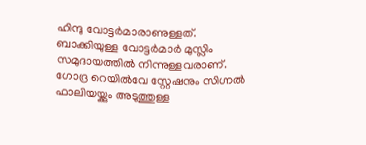ഹിന്ദു വോട്ടർമാരാണുള്ളത്. ബാക്കിയുള്ള വോട്ടർമാർ മുസ്ലിം സമുദായത്തിൽ നിന്നുള്ളവരാണ്. ഗോദ്ര റെയിൽവേ സ്റ്റേഷനും സിഗ്നൽ ഫാലിയയ്ക്കും അടുത്തുള്ള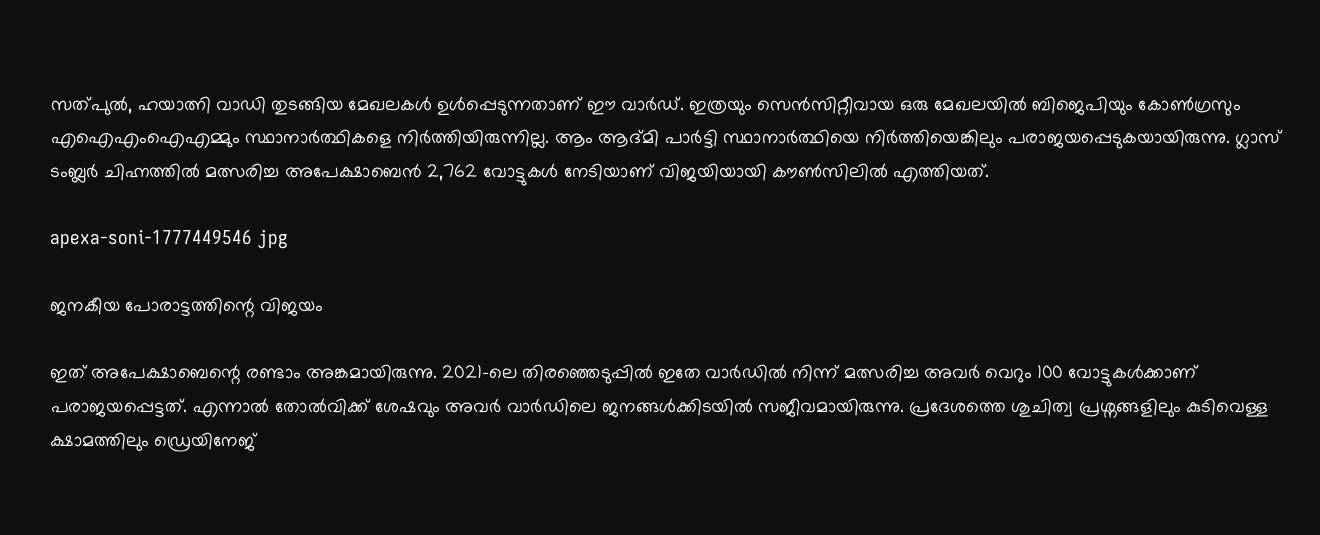സത്പുൽ, ഹയാത്നി വാഡി തുടങ്ങിയ മേഖലകൾ ഉൾപ്പെടുന്നതാണ് ഈ വാർഡ്. ഇത്രയും സെൻസിറ്റീവായ ഒരു മേഖലയിൽ ബിജെപിയും കോൺഗ്രസും എഐഎംഐഎമ്മും സ്ഥാനാർത്ഥികളെ നിർത്തിയിരുന്നില്ല. ആം ആദ്മി പാർട്ടി സ്ഥാനാർത്ഥിയെ നിർത്തിയെങ്കിലും പരാജയപ്പെടുകയായിരുന്നു. ഗ്ലാസ് ടംബ്ലർ ചിഹ്നത്തിൽ മത്സരിച്ച അപേക്ഷാബെൻ 2,762 വോട്ടുകൾ നേടിയാണ് വിജയിയായി കൗൺസിലിൽ എത്തിയത്.

apexa-soni-1777449546 jpg

ജനകീയ പോരാട്ടത്തിന്റെ വിജയം

ഇത് അപേക്ഷാബെന്റെ രണ്ടാം അങ്കമായിരുന്നു. 2021-ലെ തിരഞ്ഞെടുപ്പിൽ ഇതേ വാർഡിൽ നിന്ന് മത്സരിച്ച അവർ വെറും 100 വോട്ടുകൾക്കാണ് പരാജയപ്പെട്ടത്. എന്നാൽ തോൽവിക്ക് ശേഷവും അവർ വാർഡിലെ ജനങ്ങൾക്കിടയിൽ സജീവമായിരുന്നു. പ്രദേശത്തെ ശുചിത്വ പ്രശ്നങ്ങളിലും കുടിവെള്ള ക്ഷാമത്തിലും ഡ്രെയിനേജ്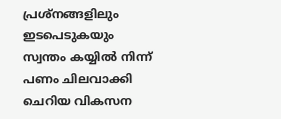പ്രശ്നങ്ങളിലും ഇടപെടുകയും സ്വന്തം കയ്യിൽ നിന്ന് പണം ചിലവാക്കി ചെറിയ വികസന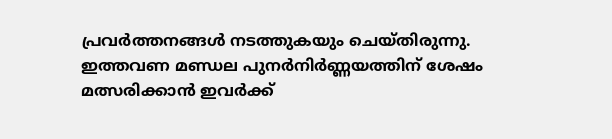പ്രവർത്തനങ്ങൾ നടത്തുകയും ചെയ്തിരുന്നു. ഇത്തവണ മണ്ഡല പുനർനിർണ്ണയത്തിന് ശേഷം മത്സരിക്കാൻ ഇവർക്ക്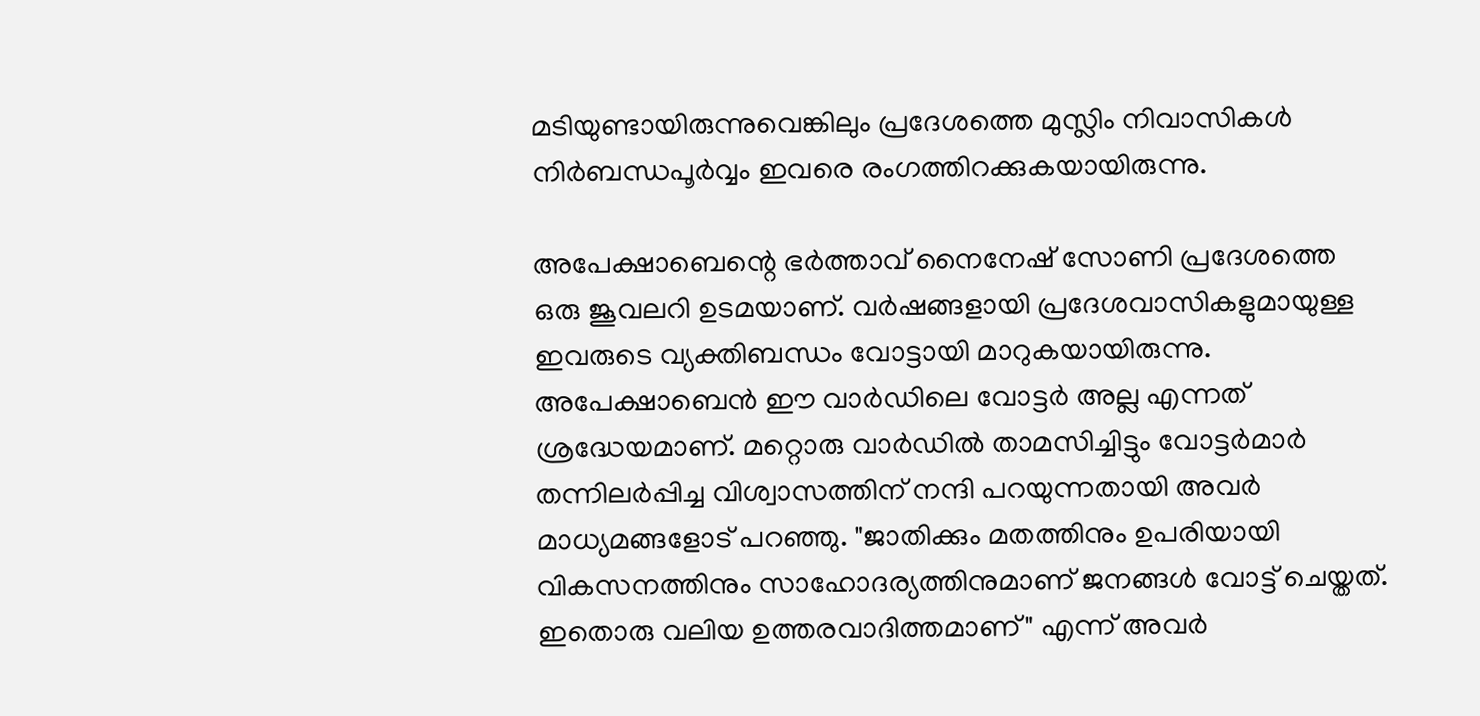മടിയുണ്ടായിരുന്നുവെങ്കിലും പ്രദേശത്തെ മുസ്ലിം നിവാസികൾ നിർബന്ധപൂർവ്വം ഇവരെ രംഗത്തിറക്കുകയായിരുന്നു.

അപേക്ഷാബെന്റെ ഭർത്താവ് നൈനേഷ് സോണി പ്രദേശത്തെ ഒരു ജൂവലറി ഉടമയാണ്. വർഷങ്ങളായി പ്രദേശവാസികളുമായുള്ള ഇവരുടെ വ്യക്തിബന്ധം വോട്ടായി മാറുകയായിരുന്നു. അപേക്ഷാബെൻ ഈ വാർഡിലെ വോട്ടർ അല്ല എന്നത് ശ്രദ്ധേയമാണ്. മറ്റൊരു വാർഡിൽ താമസിച്ചിട്ടും വോട്ടർമാർ തന്നിലർപ്പിച്ച വിശ്വാസത്തിന് നന്ദി പറയുന്നതായി അവർ മാധ്യമങ്ങളോട് പറഞ്ഞു. "ജാതിക്കും മതത്തിനും ഉപരിയായി വികസനത്തിനും സാഹോദര്യത്തിനുമാണ് ജനങ്ങൾ വോട്ട് ചെയ്തത്. ഇതൊരു വലിയ ഉത്തരവാദിത്തമാണ്" എന്ന് അവർ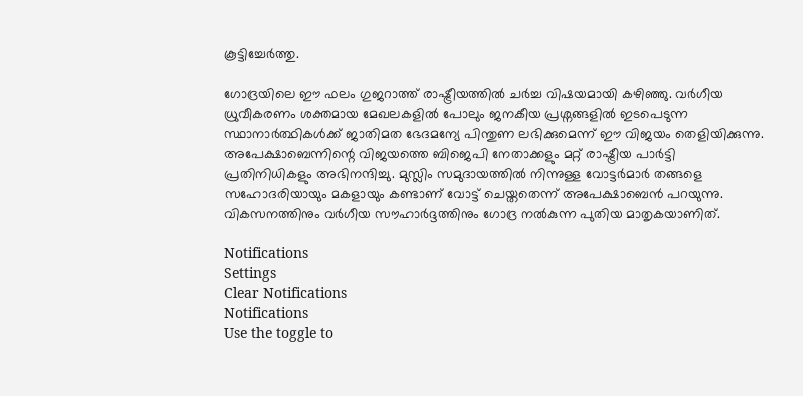കൂട്ടിച്ചേർത്തു.

ഗോദ്രയിലെ ഈ ഫലം ഗുജറാത്ത് രാഷ്ട്രീയത്തിൽ ചർച്ച വിഷയമായി കഴിഞ്ഞു. വർഗീയ ധ്രുവീകരണം ശക്തമായ മേഖലകളിൽ പോലും ജനകീയ പ്രശ്നങ്ങളിൽ ഇടപെടുന്ന സ്ഥാനാർത്ഥികൾക്ക് ജാതിമത ഭേദമന്യേ പിന്തുണ ലഭിക്കുമെന്ന് ഈ വിജയം തെളിയിക്കുന്നു. അപേക്ഷാബെന്നിന്റെ വിജയത്തെ ബിജെപി നേതാക്കളും മറ്റ് രാഷ്ട്രീയ പാർട്ടി പ്രതിനിധികളും അഭിനന്ദിച്ചു. മുസ്ലിം സമുദായത്തിൽ നിന്നുള്ള വോട്ടർമാർ തങ്ങളെ സഹോദരിയായും മകളായും കണ്ടാണ് വോട്ട് ചെയ്തതെന്ന് അപേക്ഷാബെൻ പറയുന്നു. വികസനത്തിനും വർഗീയ സൗഹാർദ്ദത്തിനും ഗോദ്ര നൽകുന്ന പുതിയ മാതൃകയാണിത്.

Notifications
Settings
Clear Notifications
Notifications
Use the toggle to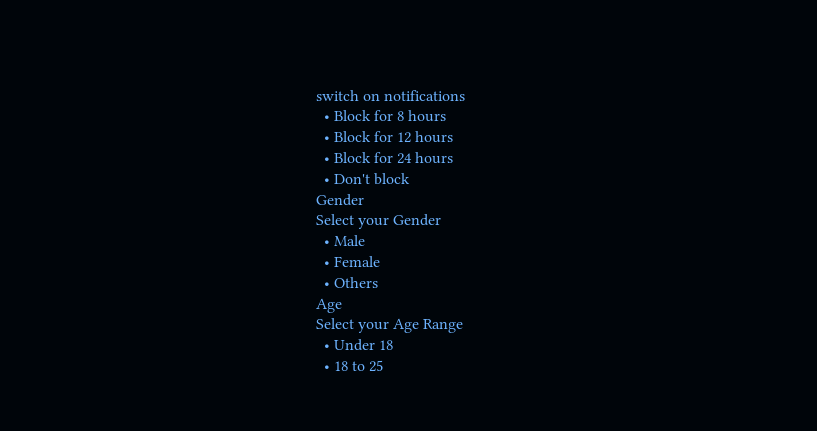switch on notifications
  • Block for 8 hours
  • Block for 12 hours
  • Block for 24 hours
  • Don't block
Gender
Select your Gender
  • Male
  • Female
  • Others
Age
Select your Age Range
  • Under 18
  • 18 to 25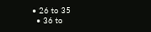• 26 to 35
  • 36 to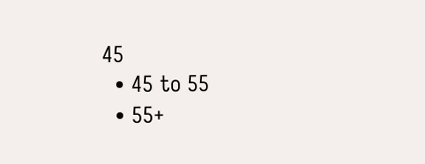45
  • 45 to 55
  • 55+